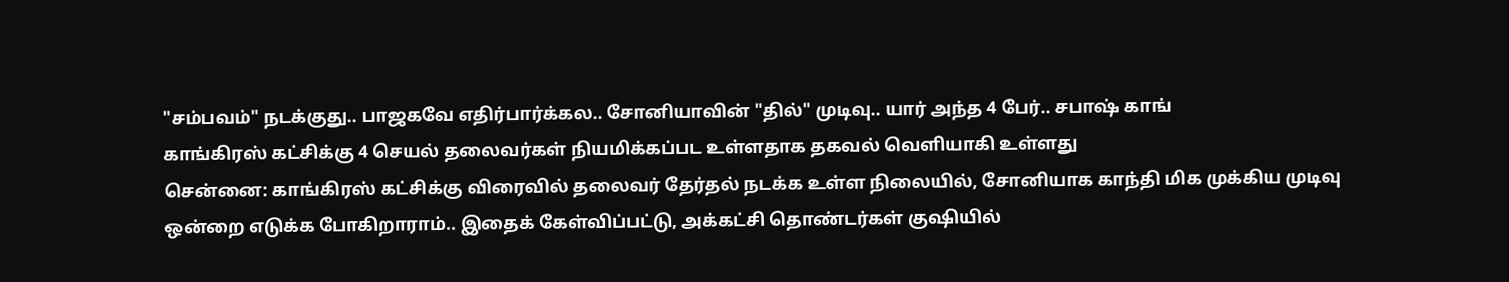"சம்பவம்" நடக்குது.. பாஜகவே எதிர்பார்க்கல.. சோனியாவின் "தில்" முடிவு.. யார் அந்த 4 பேர்.. சபாஷ் காங்
காங்கிரஸ் கட்சிக்கு 4 செயல் தலைவர்கள் நியமிக்கப்பட உள்ளதாக தகவல் வெளியாகி உள்ளது
சென்னை: காங்கிரஸ் கட்சிக்கு விரைவில் தலைவர் தேர்தல் நடக்க உள்ள நிலையில், சோனியாக காந்தி மிக முக்கிய முடிவு ஒன்றை எடுக்க போகிறாராம்.. இதைக் கேள்விப்பட்டு, அக்கட்சி தொண்டர்கள் குஷியில்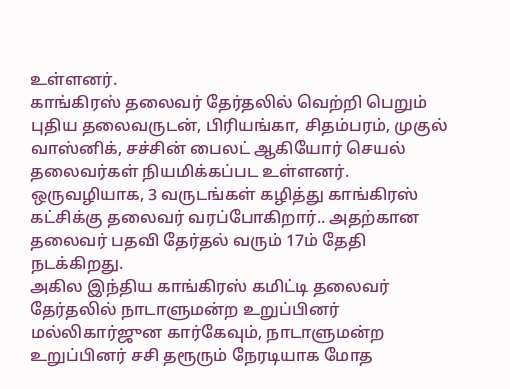உள்ளனர்.
காங்கிரஸ் தலைவர் தேர்தலில் வெற்றி பெறும் புதிய தலைவருடன், பிரியங்கா, சிதம்பரம், முகுல் வாஸ்னிக், சச்சின் பைலட் ஆகியோர் செயல் தலைவர்கள் நியமிக்கப்பட உள்ளனர்.
ஒருவழியாக, 3 வருடங்கள் கழித்து காங்கிரஸ் கட்சிக்கு தலைவர் வரப்போகிறார்.. அதற்கான தலைவர் பதவி தேர்தல் வரும் 17ம் தேதி நடக்கிறது.
அகில இந்திய காங்கிரஸ் கமிட்டி தலைவர் தேர்தலில் நாடாளுமன்ற உறுப்பினர் மல்லிகார்ஜுன கார்கேவும், நாடாளுமன்ற உறுப்பினர் சசி தரூரும் நேரடியாக மோத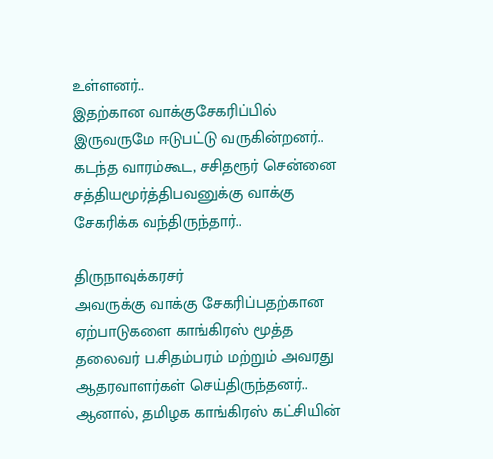உள்ளனர்..
இதற்கான வாக்குசேகரிப்பில் இருவருமே ஈடுபட்டு வருகின்றனர்.. கடந்த வாரம்கூட, சசிதரூர் சென்னை சத்தியமூர்த்திபவனுக்கு வாக்கு சேகரிக்க வந்திருந்தார்..

திருநாவுக்கரசர்
அவருக்கு வாக்கு சேகரிப்பதற்கான ஏற்பாடுகளை காங்கிரஸ் மூத்த தலைவர் ப.சிதம்பரம் மற்றும் அவரது ஆதரவாளர்கள் செய்திருந்தனர்.. ஆனால், தமிழக காங்கிரஸ் கட்சியின்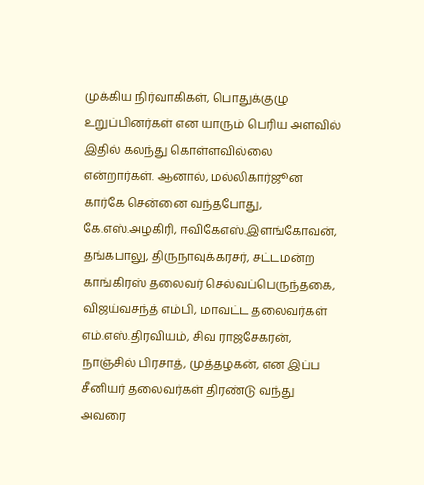முக்கிய நிர்வாகிகள், பொதுக்குழு உறுப்பினர்கள் என யாரும் பெரிய அளவில் இதில் கலந்து கொள்ளவில்லை என்றார்கள். ஆனால், மல்லிகார்ஜூன கார்கே சென்னை வந்தபோது, கே.எஸ்.அழகிரி, ஈவிகேஎஸ்.இளங்கோவன், தங்கபாலு, திருநாவுக்கரசர், சட்டமன்ற காங்கிரஸ் தலைவர் செல்வப்பெருந்தகை, விஜய்வசந்த் எம்பி, மாவட்ட தலைவர்கள் எம்.எஸ்.திரவியம், சிவ ராஜசேகரன், நாஞ்சில் பிரசாத், முத்தழகன், என இப்ப சீனியர் தலைவர்கள் திரண்டு வந்து அவரை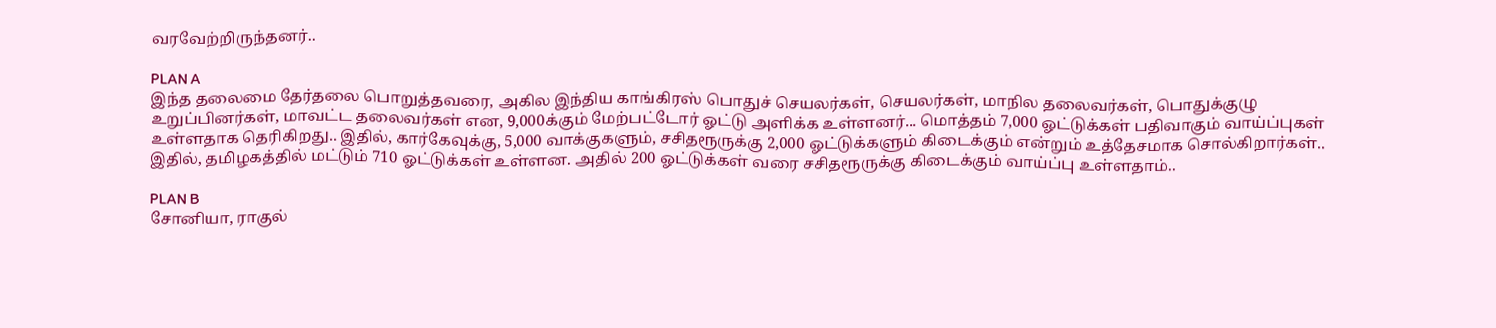வரவேற்றிருந்தனர்..

PLAN A
இந்த தலைமை தேர்தலை பொறுத்தவரை, அகில இந்திய காங்கிரஸ் பொதுச் செயலர்கள், செயலர்கள், மாநில தலைவர்கள், பொதுக்குழு உறுப்பினர்கள், மாவட்ட தலைவர்கள் என, 9,000க்கும் மேற்பட்டோர் ஓட்டு அளிக்க உள்ளனர்... மொத்தம் 7,000 ஓட்டுக்கள் பதிவாகும் வாய்ப்புகள் உள்ளதாக தெரிகிறது.. இதில், கார்கேவுக்கு, 5,000 வாக்குகளும், சசிதரூருக்கு 2,000 ஓட்டுக்களும் கிடைக்கும் என்றும் உத்தேசமாக சொல்கிறார்கள்.. இதில், தமிழகத்தில் மட்டும் 710 ஓட்டுக்கள் உள்ளன. அதில் 200 ஓட்டுக்கள் வரை சசிதரூருக்கு கிடைக்கும் வாய்ப்பு உள்ளதாம்..

PLAN B
சோனியா, ராகுல்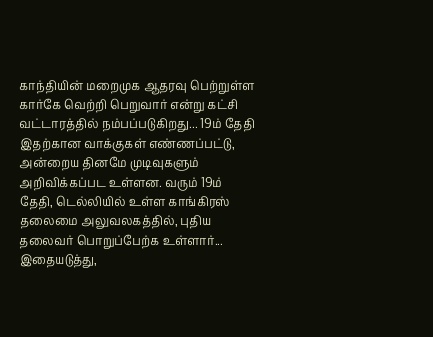காந்தியின் மறைமுக ஆதரவு பெற்றுள்ள கார்கே வெற்றி பெறுவார் என்று கட்சி வட்டாரத்தில் நம்பப்படுகிறது... 19ம் தேதி இதற்கான வாக்குகள் எண்ணப்பட்டு, அன்றைய தினமே முடிவுகளும் அறிவிக்கப்பட உள்ளன. வரும் 19ம் தேதி, டெல்லியில் உள்ள காங்கிரஸ் தலைமை அலுவலகத்தில், புதிய தலைவர் பொறுப்பேற்க உள்ளார்... இதையடுத்து,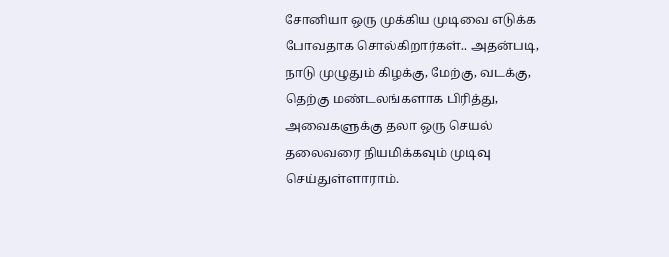சோனியா ஒரு முக்கிய முடிவை எடுக்க போவதாக சொல்கிறார்கள்.. அதன்படி, நாடு முழுதும் கிழக்கு, மேற்கு, வடக்கு, தெற்கு மண்டலங்களாக பிரித்து, அவைகளுக்கு தலா ஒரு செயல் தலைவரை நியமிக்கவும் முடிவு செய்துள்ளாராம்.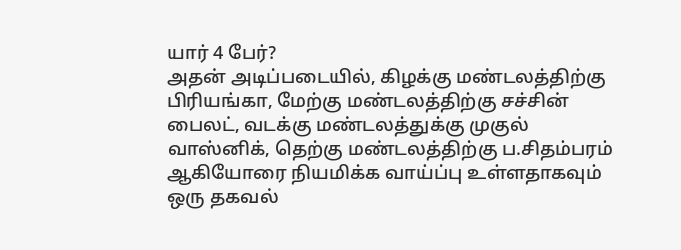யார் 4 பேர்?
அதன் அடிப்படையில், கிழக்கு மண்டலத்திற்கு பிரியங்கா, மேற்கு மண்டலத்திற்கு சச்சின் பைலட், வடக்கு மண்டலத்துக்கு முகுல் வாஸ்னிக், தெற்கு மண்டலத்திற்கு ப.சிதம்பரம் ஆகியோரை நியமிக்க வாய்ப்பு உள்ளதாகவும் ஒரு தகவல்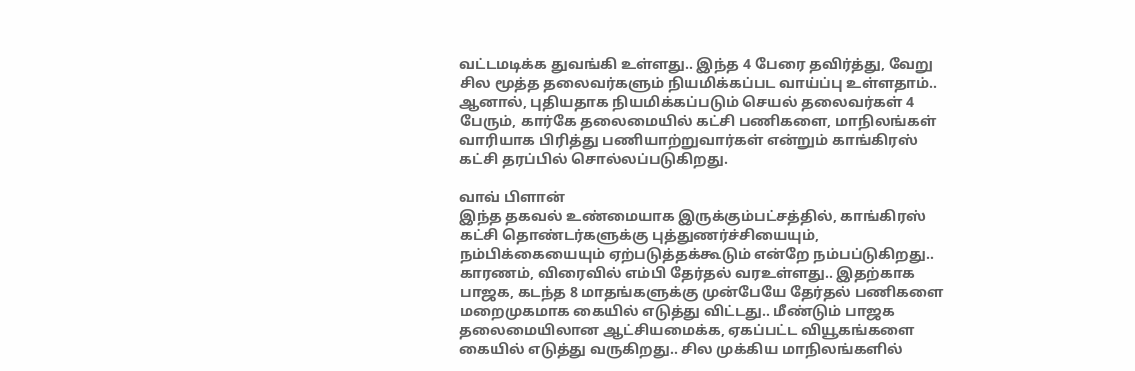வட்டமடிக்க துவங்கி உள்ளது.. இந்த 4 பேரை தவிர்த்து, வேறு சில மூத்த தலைவர்களும் நியமிக்கப்பட வாய்ப்பு உள்ளதாம்.. ஆனால், புதியதாக நியமிக்கப்படும் செயல் தலைவர்கள் 4 பேரும், கார்கே தலைமையில் கட்சி பணிகளை, மாநிலங்கள் வாரியாக பிரித்து பணியாற்றுவார்கள் என்றும் காங்கிரஸ் கட்சி தரப்பில் சொல்லப்படுகிறது.

வாவ் பிளான்
இந்த தகவல் உண்மையாக இருக்கும்பட்சத்தில், காங்கிரஸ் கட்சி தொண்டர்களுக்கு புத்துணர்ச்சியையும், நம்பிக்கையையும் ஏற்படுத்தக்கூடும் என்றே நம்பப்டுகிறது.. காரணம், விரைவில் எம்பி தேர்தல் வரஉள்ளது.. இதற்காக பாஜக, கடந்த 8 மாதங்களுக்கு முன்பேயே தேர்தல் பணிகளை மறைமுகமாக கையில் எடுத்து விட்டது.. மீண்டும் பாஜக தலைமையிலான ஆட்சியமைக்க, ஏகப்பட்ட வியூகங்களை கையில் எடுத்து வருகிறது.. சில முக்கிய மாநிலங்களில்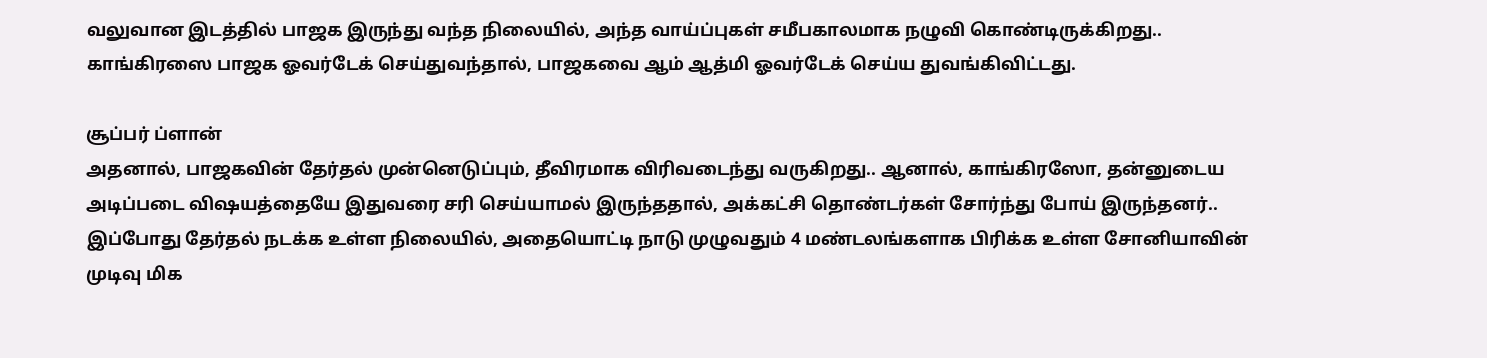வலுவான இடத்தில் பாஜக இருந்து வந்த நிலையில், அந்த வாய்ப்புகள் சமீபகாலமாக நழுவி கொண்டிருக்கிறது.. காங்கிரஸை பாஜக ஓவர்டேக் செய்துவந்தால், பாஜகவை ஆம் ஆத்மி ஓவர்டேக் செய்ய துவங்கிவிட்டது.

சூப்பர் ப்ளான்
அதனால், பாஜகவின் தேர்தல் முன்னெடுப்பும், தீவிரமாக விரிவடைந்து வருகிறது.. ஆனால், காங்கிரஸோ, தன்னுடைய அடிப்படை விஷயத்தையே இதுவரை சரி செய்யாமல் இருந்ததால், அக்கட்சி தொண்டர்கள் சோர்ந்து போய் இருந்தனர்.. இப்போது தேர்தல் நடக்க உள்ள நிலையில், அதையொட்டி நாடு முழுவதும் 4 மண்டலங்களாக பிரிக்க உள்ள சோனியாவின் முடிவு மிக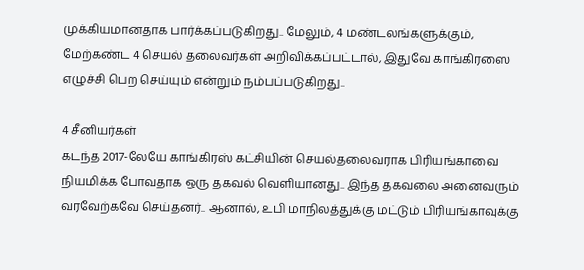முக்கியமானதாக பார்க்கப்படுகிறது.. மேலும், 4 மண்டலங்களுக்கும், மேற்கண்ட 4 செயல் தலைவர்கள் அறிவிக்கப்பட்டால், இதுவே காங்கிரஸை எழுச்சி பெற செய்யும் என்றும் நம்பப்படுகிறது..

4 சீனியர்கள்
கடந்த 2017-லேயே காங்கிரஸ் கட்சியின் செயல்தலைவராக பிரியங்காவை நியமிக்க போவதாக ஒரு தகவல் வெளியானது.. இந்த தகவலை அனைவரும் வரவேற்கவே செய்தனர்.. ஆனால், உபி மாநிலத்துக்கு மட்டும் பிரியங்காவுக்கு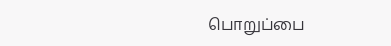பொறுப்பை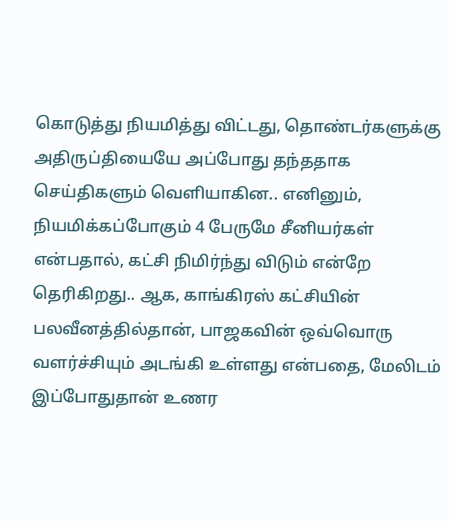கொடுத்து நியமித்து விட்டது, தொண்டர்களுக்கு அதிருப்தியையே அப்போது தந்ததாக செய்திகளும் வெளியாகின.. எனினும், நியமிக்கப்போகும் 4 பேருமே சீனியர்கள் என்பதால், கட்சி நிமிர்ந்து விடும் என்றே தெரிகிறது.. ஆக, காங்கிரஸ் கட்சியின் பலவீனத்தில்தான், பாஜகவின் ஒவ்வொரு வளர்ச்சியும் அடங்கி உள்ளது என்பதை, மேலிடம் இப்போதுதான் உணர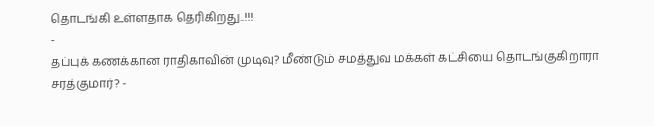தொடங்கி உள்ளதாக தெரிகிறது..!!!
-
தப்புக் கணக்கான ராதிகாவின் முடிவு? மீண்டும் சமத்துவ மக்கள் கட்சியை தொடங்குகிறாரா சரத்குமார்? -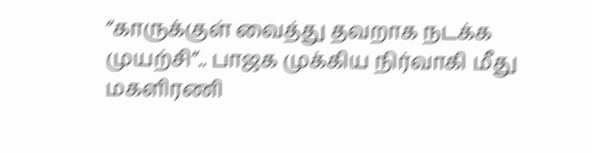“காருக்குள் வைத்து தவறாக நடக்க முயற்சி”.. பாஜக முக்கிய நிர்வாகி மீது மகளிரணி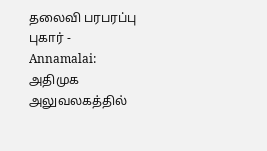தலைவி பரபரப்பு புகார் -
Annamalai: அதிமுக அலுவலகத்தில்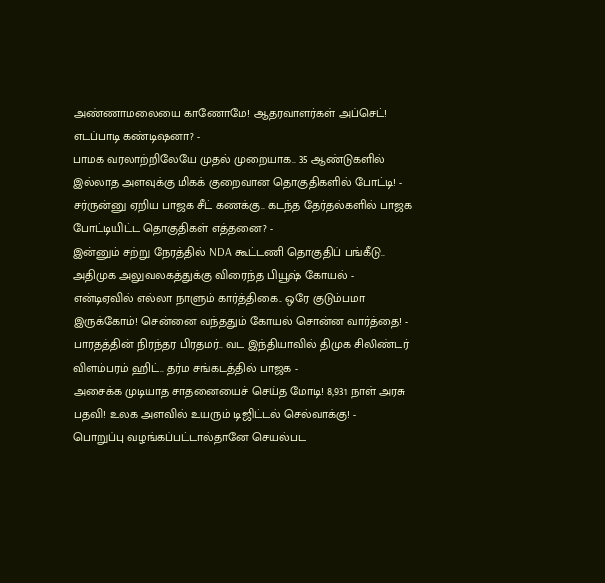அண்ணாமலையை காணோமே! ஆதரவாளர்கள் அப்செட்! எடப்பாடி கண்டிஷனா? -
பாமக வரலாற்றிலேயே முதல் முறையாக.. 35 ஆண்டுகளில் இல்லாத அளவுக்கு மிகக் குறைவான தொகுதிகளில் போட்டி! -
சர்ருன்னு ஏறிய பாஜக சீட் கணக்கு.. கடந்த தேர்தல்களில் பாஜக போட்டியிட்ட தொகுதிகள் எத்தனை? -
இன்னும் சற்று நேரத்தில் NDA கூட்டணி தொகுதிப் பங்கீடு.. அதிமுக அலுவலகத்துக்கு விரைந்த பியூஷ் கோயல் -
என்டிஏவில் எல்லா நாளும் கார்த்திகை.. ஒரே குடும்பமா இருக்கோம்! சென்னை வந்ததும் கோயல் சொன்ன வார்த்தை! -
பாரதத்தின் நிரந்தர பிரதமர்.. வட இந்தியாவில் திமுக சிலிண்டர் விளம்பரம் ஹிட்.. தர்ம சங்கடத்தில் பாஜக -
அசைக்க முடியாத சாதனையைச் செய்த மோடி! 8,931 நாள் அரசு பதவி! உலக அளவில் உயரும் டிஜிட்டல் செல்வாக்கு! -
பொறுப்பு வழங்கப்பட்டால்தானே செயல்பட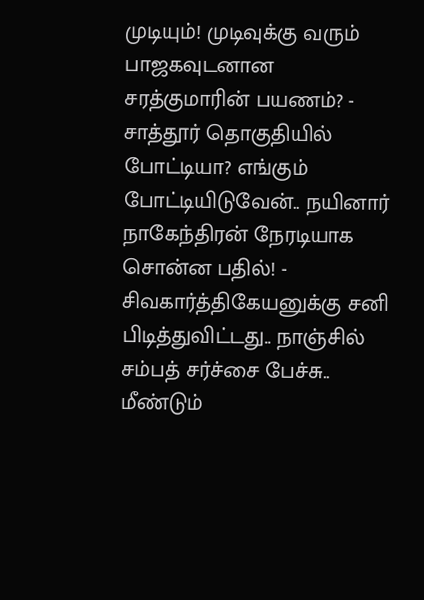முடியும்! முடிவுக்கு வரும் பாஜகவுடனான சரத்குமாரின் பயணம்? -
சாத்தூர் தொகுதியில் போட்டியா? எங்கும் போட்டியிடுவேன்.. நயினார் நாகேந்திரன் நேரடியாக சொன்ன பதில்! -
சிவகார்த்திகேயனுக்கு சனி பிடித்துவிட்டது.. நாஞ்சில் சம்பத் சர்ச்சை பேச்சு.. மீண்டும்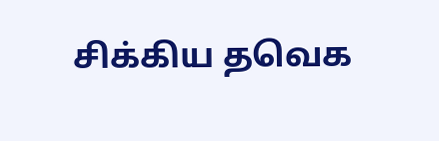சிக்கிய தவெக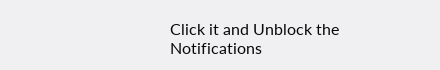Click it and Unblock the Notifications